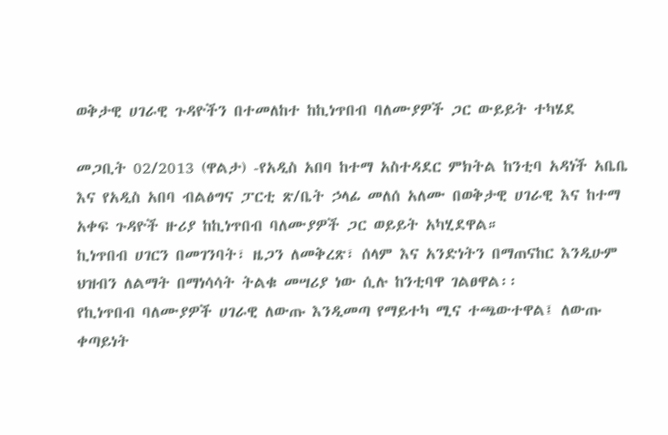ወቅታዊ ሀገራዊ ጉዳዮችን በተመለከተ ከኪነጥበብ ባለሙያዎች ጋር ውይይት ተካሄደ

መጋቢት 02/2013 (ዋልታ) -የአዲስ አበባ ከተማ አስተዳደር ምክትል ከንቲባ አዳነች አቤቤ እና የአዲስ አበባ ብልፅግና ፓርቲ ጽ/ቤት ኃላፊ መለሰ አለሙ በወቅታዊ ሀገራዊ እና ከተማ አቀፍ ጉዳዮች ዙሪያ ከኪነጥበብ ባለሙያዎች ጋር ወይይት አካሂደዋል።
ኪነጥበብ ሀገርን በመገንባት፣ ዜጋን ለመቅረጽ፣ ሰላም እና አንድነትን በማጠናከር እንዲሁም ህዝብን ለልማት በማነሳሳት ትልቁ መሣሪያ ነው ሲሉ ከንቲባዋ ገልፀዋል፡፡
የኪነጥበብ ባለሙያዎች ሀገራዊ ለውጡ እንዲመጣ የማይተካ ሚና ተጫውተዋል፤ ለውጡ ቀጣይነት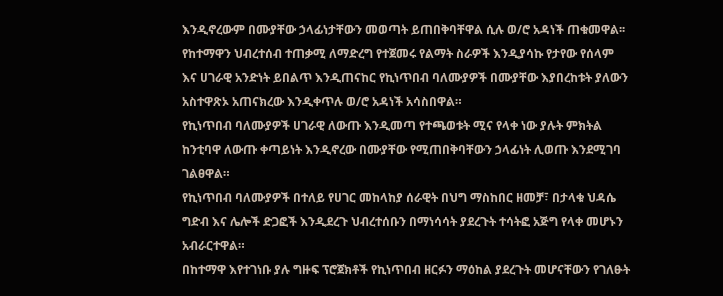እንዲኖረውም በሙያቸው ኃላፊነታቸውን መወጣት ይጠበቅባቸዋል ሲሉ ወ/ሮ አዳነች ጠቁመዋል፡፡
የከተማዋን ህብረተሰብ ተጠቃሚ ለማድረግ የተጀመሩ የልማት ስራዎች እንዲያሳኩ የታየው የሰላም እና ሀገራዊ አንድነት ይበልጥ እንዲጠናከር የኪነጥበብ ባለሙያዎች በሙያቸው እያበረከቱት ያለውን አስተዋጽኦ አጠናክረው እንዲቀጥሉ ወ/ሮ አዳነች አሳስበዋል።
የኪነጥበብ ባለሙያዎች ሀገራዊ ለውጡ እንዲመጣ የተጫወቱት ሚና የላቀ ነው ያሉት ምክትል ከንቲባዋ ለውጡ ቀጣይነት እንዲኖረው በሙያቸው የሚጠበቅባቸውን ኃላፊነት ሊወጡ እንደሚገባ ገልፀዋል።
የኪነጥበብ ባለሙያዎች በተለይ የሀገር መከላከያ ሰራዊት በህግ ማስከበር ዘመቻ፣ በታላቁ ህዳሴ ግድብ እና ሌሎች ድጋፎች እንዲደረጉ ህብረተሰቡን በማነሳሳት ያደረጉት ተሳትፎ አጅግ የላቀ መሆኑን አብራርተዋል።
በከተማዋ እየተገነቡ ያሉ ግዙፍ ፕሮጀክቶች የኪነጥበብ ዘርፉን ማዕከል ያደረጉት መሆናቸውን የገለፁት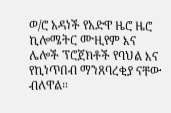ወ/ሮ አዳነች የአድዋ ዜሮ ዜሮ ኪሎሜትር ሙዚየም እና ሌሎች ፕሮጀክቶች የባህል እና የኪነጥበብ ማንጸባረቂያ ናቸው ብለዋል።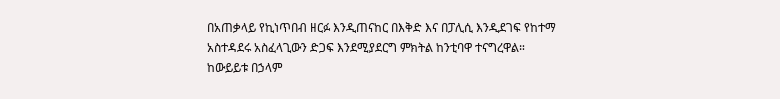በአጠቃላይ የኪነጥበብ ዘርፉ እንዲጠናከር በእቅድ እና በፓሊሲ እንዲደገፍ የከተማ አስተዳደሩ አስፈላጊውን ድጋፍ እንደሚያደርግ ምክትል ከንቲባዋ ተናግረዋል።
ከውይይቱ በኃላም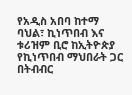የአዲስ አበባ ከተማ ባህል፣ ኪነጥበብ እና ቱሪዝም ቢሮ ከኢትዮጵያ የኪነጥበብ ማህበራት ጋር በትብብር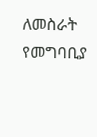ለመስራት የመግባቢያ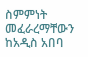ስምምነት መፈራረማቸውን ከአዲስ አበባ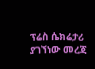ፕሬስ ሴክሬታሪ ያገኘነው መረጃ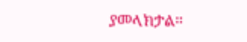ያመላክታል።